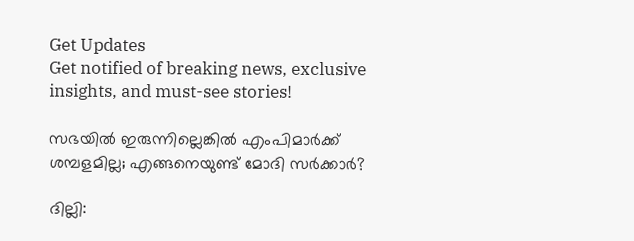Get Updates
Get notified of breaking news, exclusive insights, and must-see stories!

സഭയില്‍ ഇരുന്നില്ലെങ്കില്‍ എംപിമാര്‍ക്ക് ശമ്പളമില്ല; എങ്ങനെയുണ്ട് മോദി സര്‍ക്കാര്‍?

ദില്ലി: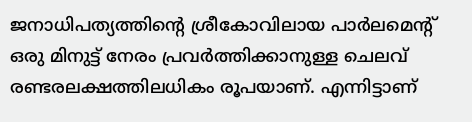ജനാധിപത്യത്തിന്റെ ശ്രീകോവിലായ പാര്‍ലമെന്റ് ഒരു മിനുട്ട് നേരം പ്രവര്‍ത്തിക്കാനുള്ള ചെലവ് രണ്ടരലക്ഷത്തിലധികം രൂപയാണ്. എന്നിട്ടാണ്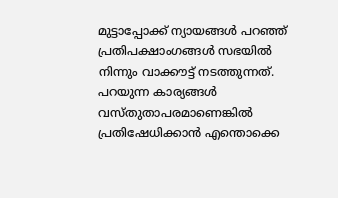മുട്ടാപ്പോക്ക് ന്യായങ്ങള്‍ പറഞ്ഞ് പ്രതിപക്ഷാംഗങ്ങള്‍ സഭയില്‍ നിന്നും വാക്കൗട്ട് നടത്തുന്നത്. പറയുന്ന കാര്യങ്ങള്‍ വസ്തുതാപരമാണെങ്കില്‍ പ്രതിഷേധിക്കാന്‍ എന്തൊക്കെ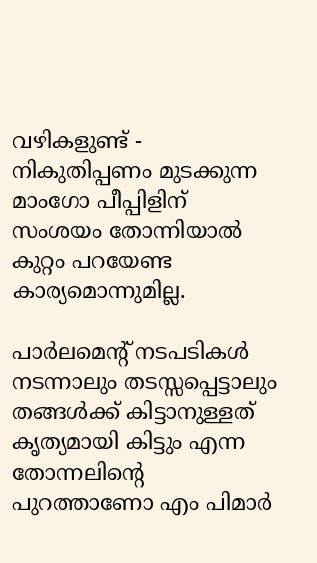വഴികളുണ്ട് - നികുതിപ്പണം മുടക്കുന്ന മാംഗോ പീപ്പിളിന് സംശയം തോന്നിയാല്‍ കുറ്റം പറയേണ്ട കാര്യമൊന്നുമില്ല.

പാര്‍ലമെന്റ് നടപടികള്‍ നടന്നാലും തടസ്സപ്പെട്ടാലും തങ്ങള്‍ക്ക് കിട്ടാനുള്ളത് കൃത്യമായി കിട്ടും എന്ന തോന്നലിന്റെ പുറത്താണോ എം പിമാര്‍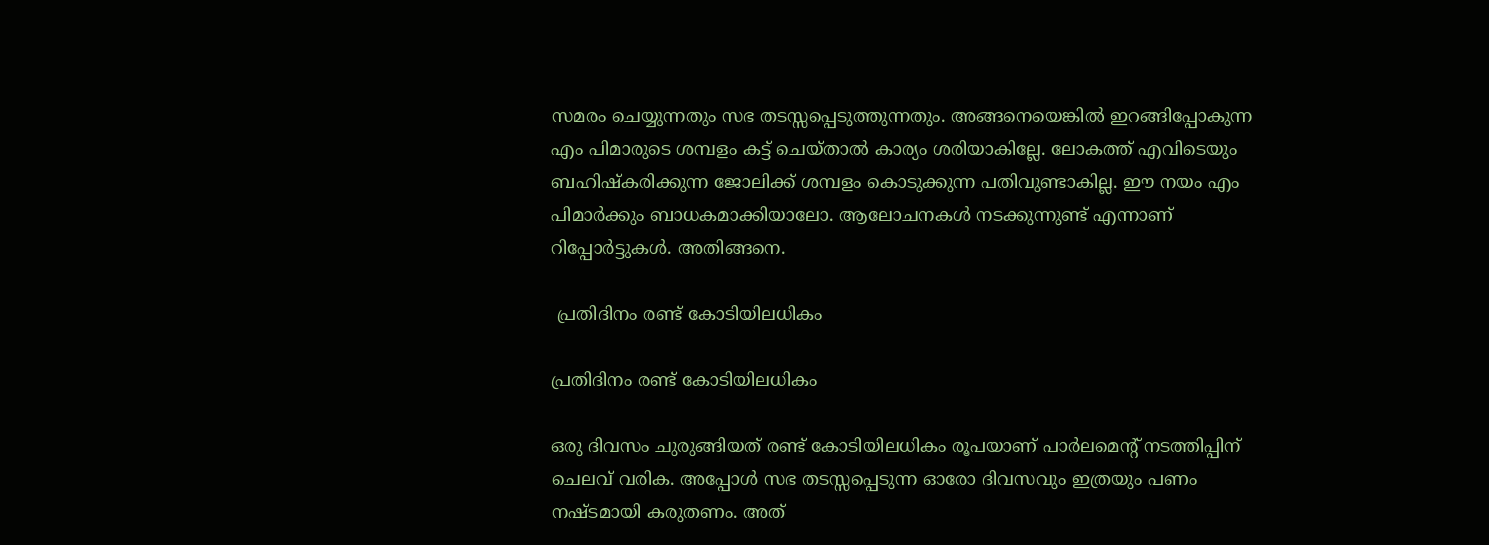സമരം ചെയ്യുന്നതും സഭ തടസ്സപ്പെടുത്തുന്നതും. അങ്ങനെയെങ്കില്‍ ഇറങ്ങിപ്പോകുന്ന എം പിമാരുടെ ശമ്പളം കട്ട് ചെയ്താല്‍ കാര്യം ശരിയാകില്ലേ. ലോകത്ത് എവിടെയും ബഹിഷ്‌കരിക്കുന്ന ജോലിക്ക് ശമ്പളം കൊടുക്കുന്ന പതിവുണ്ടാകില്ല. ഈ നയം എം പിമാര്‍ക്കും ബാധകമാക്കിയാലോ. ആലോചനകള്‍ നടക്കുന്നുണ്ട് എന്നാണ് റിപ്പോര്‍ട്ടുകള്‍. അതിങ്ങനെ.

 പ്രതിദിനം രണ്ട് കോടിയിലധികം

പ്രതിദിനം രണ്ട് കോടിയിലധികം

ഒരു ദിവസം ചുരുങ്ങിയത് രണ്ട് കോടിയിലധികം രൂപയാണ് പാര്‍ലമെന്റ് നടത്തിപ്പിന് ചെലവ് വരിക. അപ്പോള്‍ സഭ തടസ്സപ്പെടുന്ന ഓരോ ദിവസവും ഇത്രയും പണം നഷ്ടമായി കരുതണം. അത്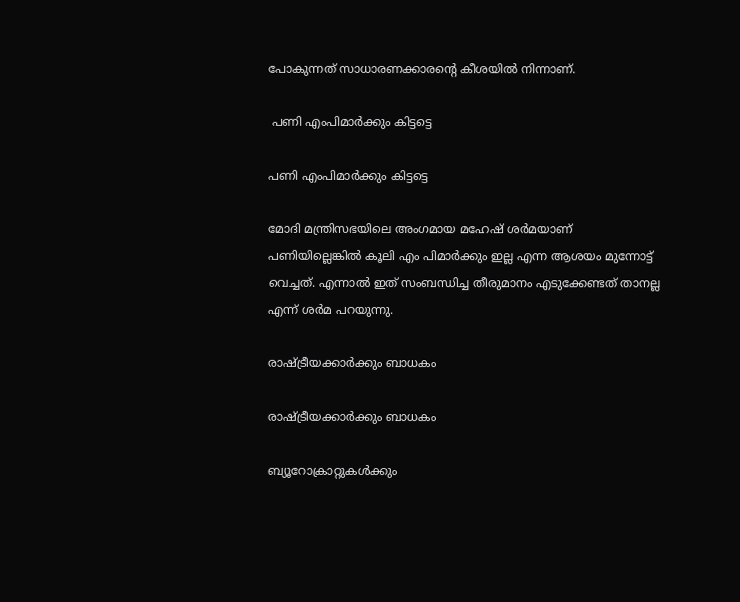പോകുന്നത് സാധാരണക്കാരന്റെ കീശയില്‍ നിന്നാണ്.

 പണി എംപിമാര്‍ക്കും കിട്ടട്ടെ

പണി എംപിമാര്‍ക്കും കിട്ടട്ടെ

മോദി മന്ത്രിസഭയിലെ അംഗമായ മഹേഷ് ശര്‍മയാണ് പണിയില്ലെങ്കില്‍ കൂലി എം പിമാര്‍ക്കും ഇല്ല എന്ന ആശയം മുന്നോട്ട് വെച്ചത്. എന്നാല്‍ ഇത് സംബന്ധിച്ച തീരുമാനം എടുക്കേണ്ടത് താനല്ല എന്ന് ശര്‍മ പറയുന്നു.

രാഷ്ട്രീയക്കാര്‍ക്കും ബാധകം

രാഷ്ട്രീയക്കാര്‍ക്കും ബാധകം

ബ്യൂറോക്രാറ്റുകള്‍ക്കും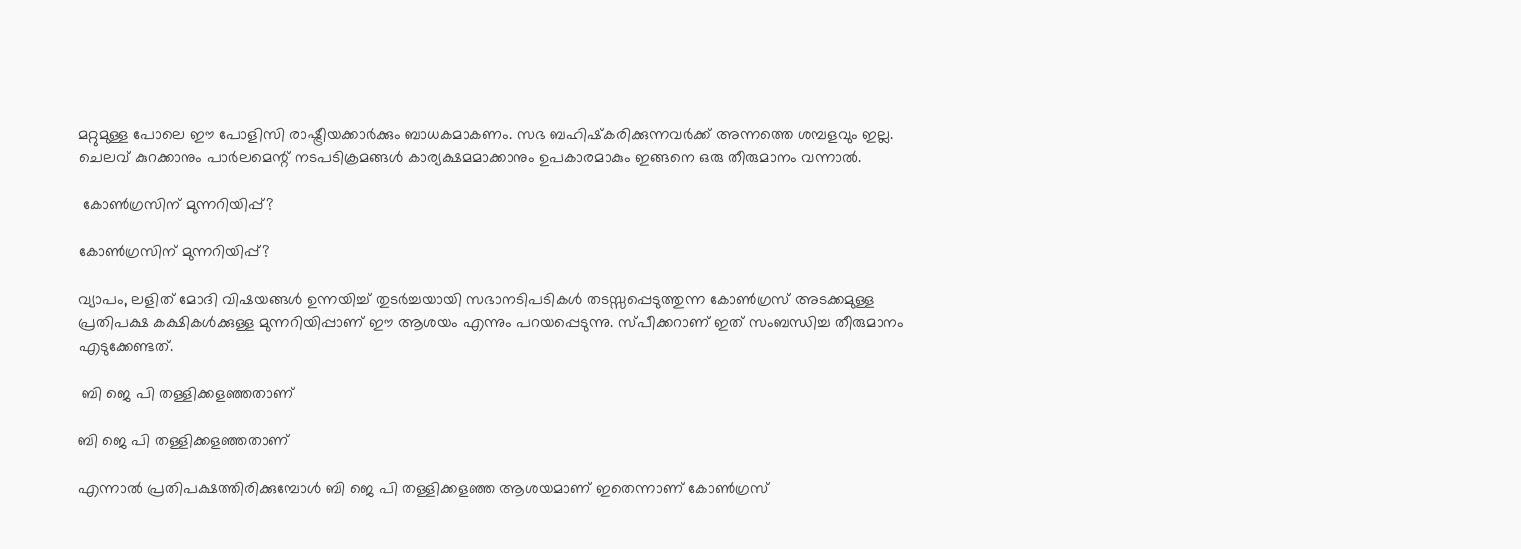മറ്റുമുള്ള പോലെ ഈ പോളിസി രാഷ്ട്രീയക്കാര്‍ക്കും ബാധകമാകണം. സഭ ബഹിഷ്‌കരിക്കുന്നവര്‍ക്ക് അന്നത്തെ ശമ്പളവും ഇല്ല. ചെലവ് കുറക്കാനും പാര്‍ലമെന്റ് നടപടിക്രമങ്ങള്‍ കാര്യക്ഷമമാക്കാനും ഉപകാരമാകും ഇങ്ങനെ ഒരു തീരുമാനം വന്നാല്‍.

 കോണ്‍ഗ്രസിന് മുന്നറിയിപ്പ്?

കോണ്‍ഗ്രസിന് മുന്നറിയിപ്പ്?

വ്യാപം, ലളിത് മോദി വിഷയങ്ങള്‍ ഉന്നയിച്ച് തുടര്‍ച്ചയായി സഭാനടിപടികള്‍ തടസ്സപ്പെടുത്തുന്ന കോണ്‍ഗ്രസ് അടക്കമുള്ള പ്രതിപക്ഷ കക്ഷികള്‍ക്കുള്ള മുന്നറിയിപ്പാണ് ഈ ആശയം എന്നും പറയപ്പെടുന്നു. സ്പീക്കറാണ് ഇത് സംബന്ധിച്ച തീരുമാനം എടുക്കേണ്ടത്.

 ബി ജെ പി തള്ളിക്കളഞ്ഞതാണ്

ബി ജെ പി തള്ളിക്കളഞ്ഞതാണ്

എന്നാല്‍ പ്രതിപക്ഷത്തിരിക്കുമ്പോള്‍ ബി ജെ പി തള്ളിക്കളഞ്ഞ ആശയമാണ് ഇതെന്നാണ് കോണ്‍ഗ്രസ്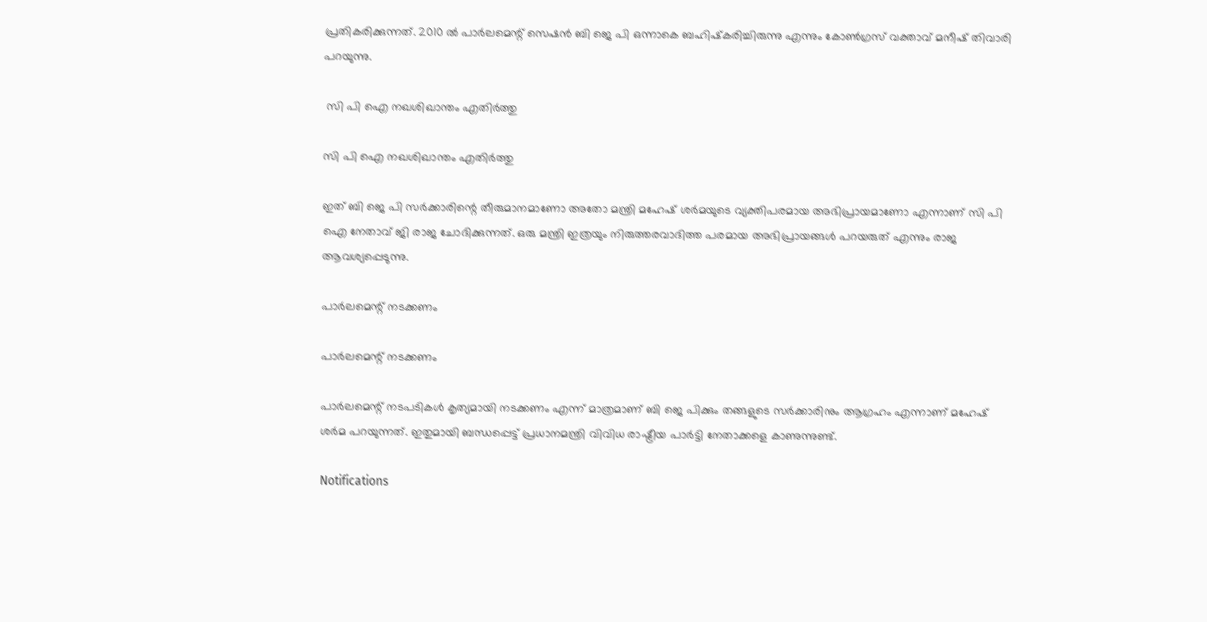പ്രതികരിക്കുന്നത്. 2010 ല്‍ പാര്‍ലമെന്റ് സെഷന്‍ ബി ജെ പി ഒന്നാകെ ബഹിഷ്‌കരിച്ചിരുന്നു എന്നും കോണ്‍ഗ്രസ് വക്താവ് മനീഷ് തിവാരി പറയുന്നു.

 സി പി ഐ നഖശിഖാന്തം എതിര്‍ത്തു

സി പി ഐ നഖശിഖാന്തം എതിര്‍ത്തു

ഇത് ബി ജെ പി സര്‍ക്കാരിന്റെ തീരുമാനമാണോ അതോ മന്ത്രി മഹേഷ് ശര്‍മയുടെ വ്യക്തിപരമായ അഭിപ്രായമാണോ എന്നാണ് സി പി ഐ നേതാവ് ജി രാജ ചോദിക്കുന്നത്. ഒരു മന്ത്രി ഇത്രയും നിരുത്തരവാദിത്ത പരമായ അഭിപ്രായങ്ങള്‍ പറയരുത് എന്നും രാജ ആവശ്യപ്പെടുന്നു.

പാര്‍ലമെന്റ് നടക്കണം

പാര്‍ലമെന്റ് നടക്കണം

പാര്‍ലമെന്റ് നടപടികള്‍ കൃത്യമായി നടക്കണം എന്ന് മാത്രമാണ് ബി ജെ പിക്കും തങ്ങളുടെ സര്‍ക്കാരിനും ആഗ്രഹം എന്നാണ് മഹേഷ് ശര്‍മ പറയുന്നത്. ഇതുമായി ബന്ധപ്പെട്ട് പ്രധാനമന്ത്രി വിവിധ രാഷ്ട്രീയ പാര്‍ട്ടി നേതാക്കളെ കാണുന്നുണ്ട്.

Notifications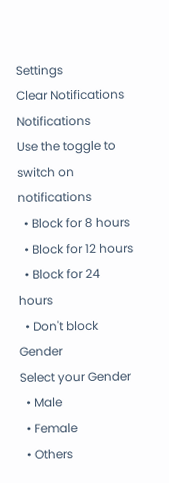Settings
Clear Notifications
Notifications
Use the toggle to switch on notifications
  • Block for 8 hours
  • Block for 12 hours
  • Block for 24 hours
  • Don't block
Gender
Select your Gender
  • Male
  • Female
  • Others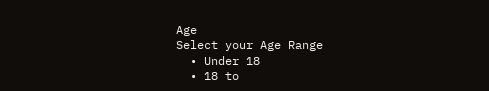Age
Select your Age Range
  • Under 18
  • 18 to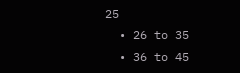25
  • 26 to 35
  • 36 to 45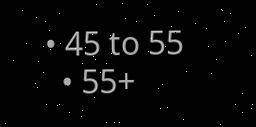• 45 to 55
  • 55+